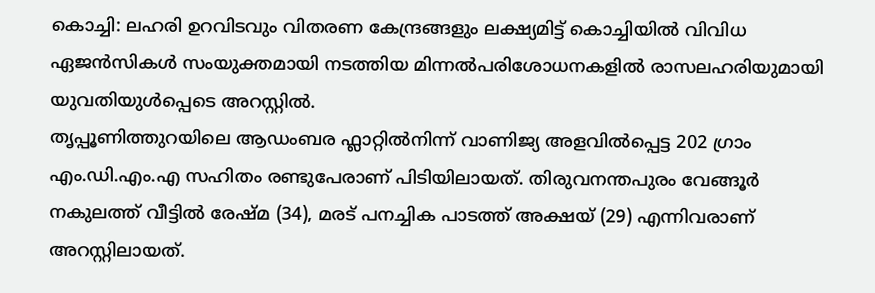കൊച്ചി: ലഹരി ഉറവിടവും വിതരണ കേന്ദ്രങ്ങളും ലക്ഷ്യമിട്ട് കൊച്ചിയിൽ വിവിധ ഏജൻസികൾ സംയുക്തമായി നടത്തിയ മിന്നൽപരിശോധനകളിൽ രാസലഹരിയുമായി യുവതിയുൾപ്പെടെ അറസ്റ്റിൽ.
തൃപ്പൂണിത്തുറയിലെ ആഡംബര ഫ്ലാറ്റിൽനിന്ന് വാണിജ്യ അളവിൽപ്പെട്ട 202 ഗ്രാം എം.ഡി.എം.എ സഹിതം രണ്ടുപേരാണ് പിടിയിലായത്. തിരുവനന്തപുരം വേങ്ങൂർ നകുലത്ത് വീട്ടിൽ രേഷ്മ (34), മരട് പനച്ചിക പാടത്ത് അക്ഷയ് (29) എന്നിവരാണ് അറസ്റ്റിലായത്.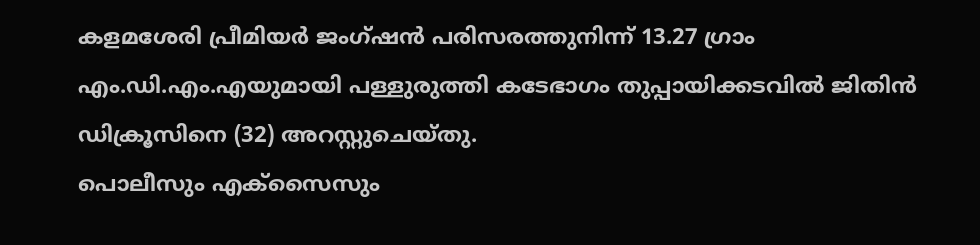കളമശേരി പ്രീമിയർ ജംഗ്ഷൻ പരിസരത്തുനിന്ന് 13.27 ഗ്രാം എം.ഡി.എം.എയുമായി പള്ളുരുത്തി കടേഭാഗം തുപ്പായിക്കടവിൽ ജിതിൻ ഡിക്രൂസിനെ (32) അറസ്റ്റുചെയ്തു.
പൊലീസും എക്സൈസും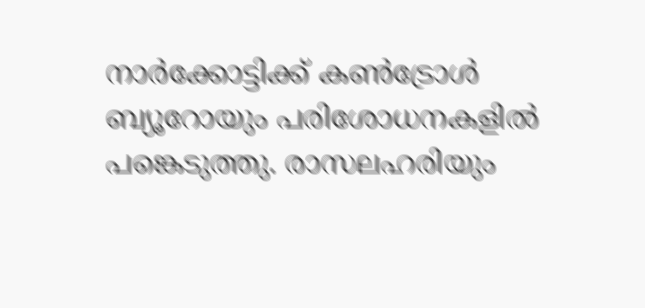നാർക്കോട്ടിക്ക് കൺട്രോൾ ബ്യൂറോയും പരിശോധനകളിൽ പങ്കെടുത്തു. രാസലഹരിയും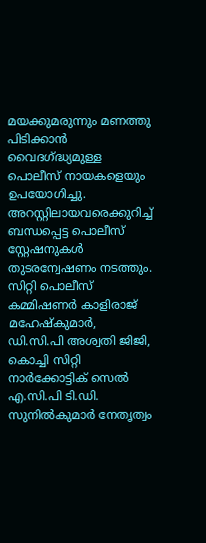മയക്കുമരുന്നും മണത്തു പിടിക്കാൻ വൈദഗ്ദ്ധ്യമുള്ള പൊലീസ് നായകളെയും ഉപയോഗിച്ചു.
അറസ്റ്റിലായവരെക്കുറിച്ച് ബന്ധപ്പെട്ട പൊലീസ് സ്റ്റേഷനുകൾ തുടരന്വേഷണം നടത്തും. സിറ്റി പൊലീസ് കമ്മിഷണർ കാളിരാജ് മഹേഷ്കുമാർ, ഡി.സി.പി അശ്വതി ജിജി, കൊച്ചി സിറ്റി നാർക്കോട്ടിക് സെൽ എ.സി.പി ടി.ഡി. സുനിൽകുമാർ നേതൃത്വം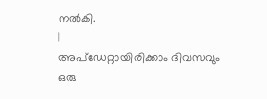നൽകി.
|
അപ്ഡേറ്റായിരിക്കാം ദിവസവും
ഒരു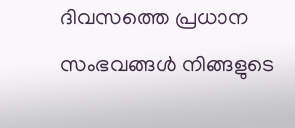ദിവസത്തെ പ്രധാന സംഭവങ്ങൾ നിങ്ങളുടെ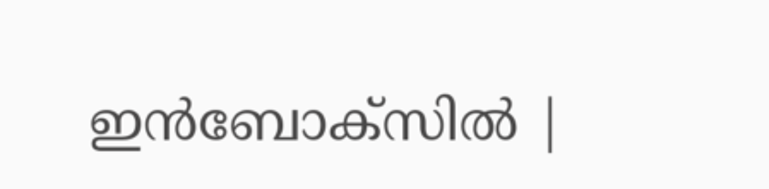ഇൻബോക്സിൽ |